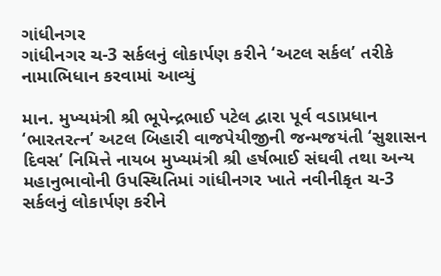ગાંધીનગર
ગાંધીનગર ચ-3 સર્કલનું લોકાર્પણ કરીને ‘અટલ સર્કલ’ તરીકે નામાભિધાન કરવામાં આવ્યું

માન. મુખ્યમંત્રી શ્રી ભૂપેન્દ્રભાઈ પટેલ દ્વારા પૂર્વ વડાપ્રધાન ‘ભારતરત્ન’ અટલ બિહારી વાજપેયીજીની જન્મજયંતી ‘સુશાસન દિવસ’ નિમિત્તે નાયબ મુખ્યમંત્રી શ્રી હર્ષભાઈ સંઘવી તથા અન્ય મહાનુભાવોની ઉપસ્થિતિમાં ગાંધીનગર ખાતે નવીનીકૃત ચ-3 સર્કલનું લોકાર્પણ કરીને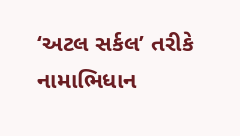‘અટલ સર્કલ’ તરીકે નામાભિધાન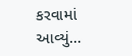કરવામાં આવ્યું…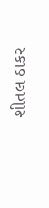શીતલ ઠાકર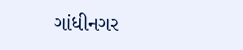ગાંધીનગર